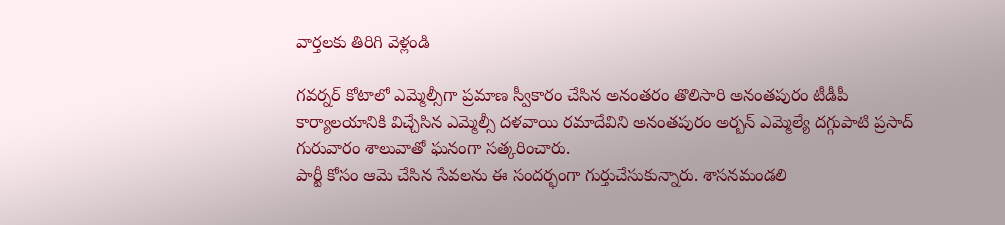వార్తలకు తిరిగి వెళ్లండి

గవర్నర్ కోటాలో ఎమ్మెల్సీగా ప్రమాణ స్వీకారం చేసిన అనంతరం తొలిసారి అనంతపురం టీడీపీ కార్యాలయానికి విచ్చేసిన ఎమ్మెల్సీ దళవాయి రమాదేవిని అనంతపురం అర్బన్ ఎమ్మెల్యే దగ్గుపాటి ప్రసాద్ గురువారం శాలువాతో ఘనంగా సత్కరించారు.
పార్టీ కోసం ఆమె చేసిన సేవలను ఈ సందర్భంగా గుర్తుచేసుకున్నారు. శాసనమండలి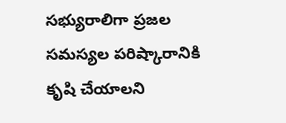సభ్యురాలిగా ప్రజల సమస్యల పరిష్కారానికి కృషి చేయాలని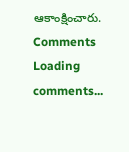ఆకాంక్షించారు.
Comments
Loading comments...